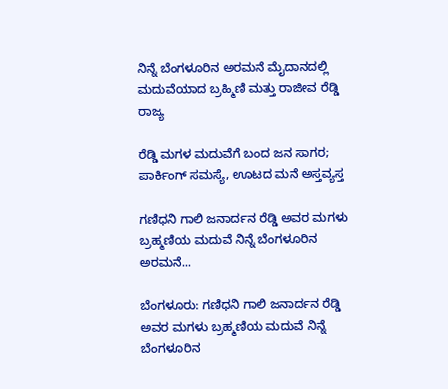ನಿನ್ನೆ ಬೆಂಗಳೂರಿನ ಅರಮನೆ ಮೈದಾನದಲ್ಲಿ ಮದುವೆಯಾದ ಬ್ರಹ್ಮಿಣಿ ಮತ್ತು ರಾಜೀವ ರೆಡ್ಡಿ
ರಾಜ್ಯ

ರೆಡ್ಡಿ ಮಗಳ ಮದುವೆಗೆ ಬಂದ ಜನ ಸಾಗರ; ಪಾರ್ಕಿಂಗ್ ಸಮಸ್ಯೆ, ಊಟದ ಮನೆ ಅಸ್ತವ್ಯಸ್ತ

ಗಣಿಧನಿ ಗಾಲಿ ಜನಾರ್ದನ ರೆಡ್ಡಿ ಅವರ ಮಗಳು ಬ್ರಹ್ಮಣಿಯ ಮದುವೆ ನಿನ್ನೆ ಬೆಂಗಳೂರಿನ ಅರಮನೆ...

ಬೆಂಗಳೂರು: ಗಣಿಧನಿ ಗಾಲಿ ಜನಾರ್ದನ ರೆಡ್ಡಿ ಅವರ ಮಗಳು ಬ್ರಹ್ಮಣಿಯ ಮದುವೆ ನಿನ್ನೆ ಬೆಂಗಳೂರಿನ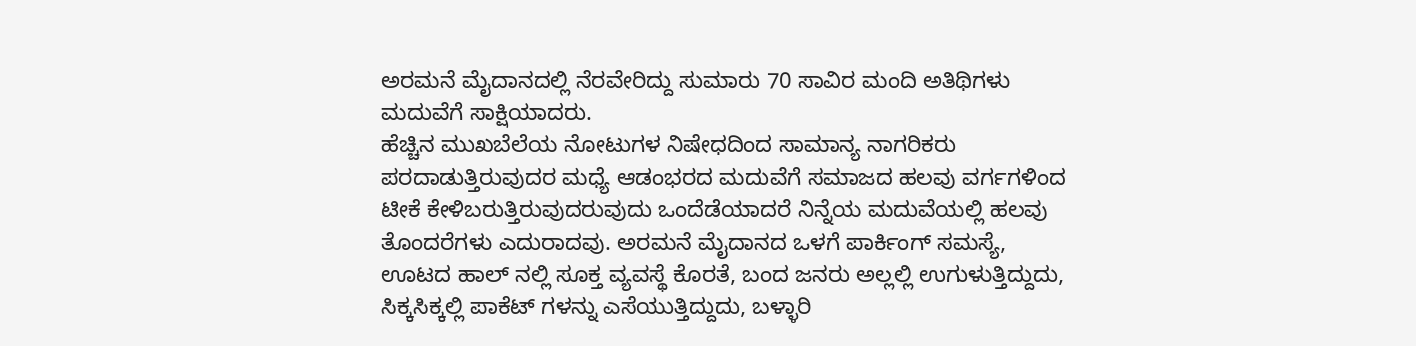ಅರಮನೆ ಮೈದಾನದಲ್ಲಿ ನೆರವೇರಿದ್ದು ಸುಮಾರು 70 ಸಾವಿರ ಮಂದಿ ಅತಿಥಿಗಳು ಮದುವೆಗೆ ಸಾಕ್ಷಿಯಾದರು.
ಹೆಚ್ಚಿನ ಮುಖಬೆಲೆಯ ನೋಟುಗಳ ನಿಷೇಧದಿಂದ ಸಾಮಾನ್ಯ ನಾಗರಿಕರು ಪರದಾಡುತ್ತಿರುವುದರ ಮಧ್ಯೆ ಆಡಂಭರದ ಮದುವೆಗೆ ಸಮಾಜದ ಹಲವು ವರ್ಗಗಳಿಂದ ಟೀಕೆ ಕೇಳಿಬರುತ್ತಿರುವುದರುವುದು ಒಂದೆಡೆಯಾದರೆ ನಿನ್ನೆಯ ಮದುವೆಯಲ್ಲಿ ಹಲವು ತೊಂದರೆಗಳು ಎದುರಾದವು. ಅರಮನೆ ಮೈದಾನದ ಒಳಗೆ ಪಾರ್ಕಿಂಗ್ ಸಮಸ್ಯೆ, ಊಟದ ಹಾಲ್ ನಲ್ಲಿ ಸೂಕ್ತ ವ್ಯವಸ್ಥೆ ಕೊರತೆ, ಬಂದ ಜನರು ಅಲ್ಲಲ್ಲಿ ಉಗುಳುತ್ತಿದ್ದುದು, ಸಿಕ್ಕಸಿಕ್ಕಲ್ಲಿ ಪಾಕೆಟ್ ಗಳನ್ನು ಎಸೆಯುತ್ತಿದ್ದುದು, ಬಳ್ಳಾರಿ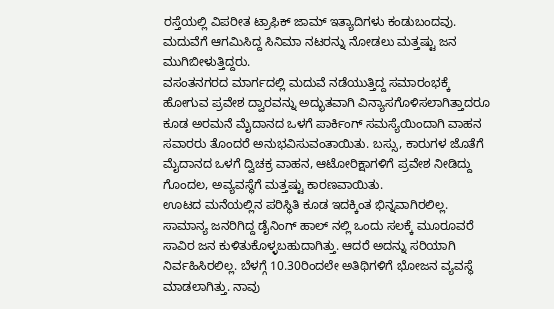ರಸ್ತೆಯಲ್ಲಿ ವಿಪರೀತ ಟ್ರಾಫಿಕ್ ಜಾಮ್ ಇತ್ಯಾದಿಗಳು ಕಂಡುಬಂದವು. ಮದುವೆಗೆ ಆಗಮಿಸಿದ್ದ ಸಿನಿಮಾ ನಟರನ್ನು ನೋಡಲು ಮತ್ತಷ್ಟು ಜನ ಮುಗಿಬೀಳುತ್ತಿದ್ದರು.
ವಸಂತನಗರದ ಮಾರ್ಗದಲ್ಲಿ ಮದುವೆ ನಡೆಯುತ್ತಿದ್ದ ಸಮಾರಂಭಕ್ಕೆ ಹೋಗುವ ಪ್ರವೇಶ ದ್ವಾರವನ್ನು ಅದ್ಭುತವಾಗಿ ವಿನ್ಯಾಸಗೊಳಿಸಲಾಗಿತ್ತಾದರೂ ಕೂಡ ಅರಮನೆ ಮೈದಾನದ ಒಳಗೆ ಪಾರ್ಕಿಂಗ್ ಸಮಸ್ಯೆಯಿಂದಾಗಿ ವಾಹನ ಸವಾರರು ತೊಂದರೆ ಅನುಭವಿಸುವಂತಾಯಿತು. ಬಸ್ಸು, ಕಾರುಗಳ ಜೊತೆಗೆ ಮೈದಾನದ ಒಳಗೆ ದ್ವಿಚಕ್ರ ವಾಹನ, ಆಟೋರಿಕ್ಷಾಗಳಿಗೆ ಪ್ರವೇಶ ನೀಡಿದ್ದು ಗೊಂದಲ, ಅವ್ಯವಸ್ಥೆಗೆ ಮತ್ತಷ್ಟು ಕಾರಣವಾಯಿತು.
ಊಟದ ಮನೆಯಲ್ಲಿನ ಪರಿಸ್ಥಿತಿ ಕೂಡ ಇದಕ್ಕಿಂತ ಭಿನ್ನವಾಗಿರಲಿಲ್ಲ. ಸಾಮಾನ್ಯ ಜನರಿಗಿದ್ದ ಡೈನಿಂಗ್ ಹಾಲ್ ನಲ್ಲಿ ಒಂದು ಸಲಕ್ಕೆ ಮೂರೂವರೆ ಸಾವಿರ ಜನ ಕುಳಿತುಕೊಳ್ಳಬಹುದಾಗಿತ್ತು. ಆದರೆ ಅದನ್ನು ಸರಿಯಾಗಿ ನಿರ್ವಹಿಸಿರಲಿಲ್ಲ. ಬೆಳಗ್ಗೆ 10.30ರಿಂದಲೇ ಅತಿಥಿಗಳಿಗೆ ಭೋಜನ ವ್ಯವಸ್ಥೆ ಮಾಡಲಾಗಿತ್ತು. ನಾವು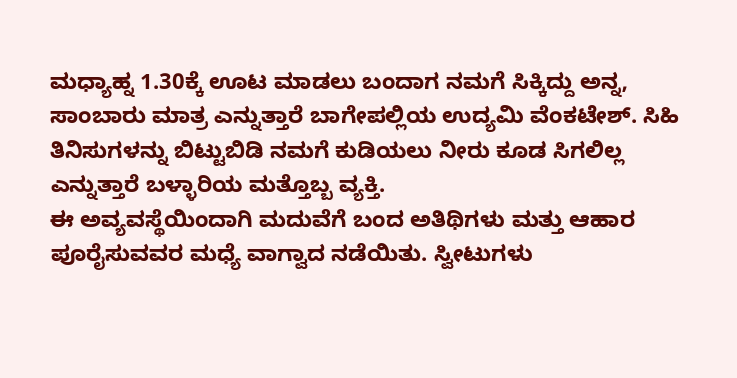ಮಧ್ಯಾಹ್ನ 1.30ಕ್ಕೆ ಊಟ ಮಾಡಲು ಬಂದಾಗ ನಮಗೆ ಸಿಕ್ಕಿದ್ದು ಅನ್ನ, ಸಾಂಬಾರು ಮಾತ್ರ ಎನ್ನುತ್ತಾರೆ ಬಾಗೇಪಲ್ಲಿಯ ಉದ್ಯಮಿ ವೆಂಕಟೇಶ್. ಸಿಹಿ ತಿನಿಸುಗಳನ್ನು ಬಿಟ್ಟುಬಿಡಿ ನಮಗೆ ಕುಡಿಯಲು ನೀರು ಕೂಡ ಸಿಗಲಿಲ್ಲ ಎನ್ನುತ್ತಾರೆ ಬಳ್ಳಾರಿಯ ಮತ್ತೊಬ್ಬ ವ್ಯಕ್ತಿ.
ಈ ಅವ್ಯವಸ್ಥೆಯಿಂದಾಗಿ ಮದುವೆಗೆ ಬಂದ ಅತಿಥಿಗಳು ಮತ್ತು ಆಹಾರ ಪೂರೈಸುವವರ ಮಧ್ಯೆ ವಾಗ್ವಾದ ನಡೆಯಿತು. ಸ್ವೀಟುಗಳು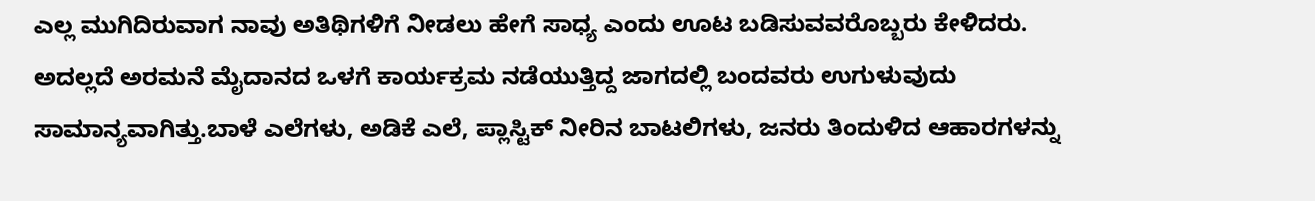ಎಲ್ಲ ಮುಗಿದಿರುವಾಗ ನಾವು ಅತಿಥಿಗಳಿಗೆ ನೀಡಲು ಹೇಗೆ ಸಾಧ್ಯ ಎಂದು ಊಟ ಬಡಿಸುವವರೊಬ್ಬರು ಕೇಳಿದರು.
ಅದಲ್ಲದೆ ಅರಮನೆ ಮೈದಾನದ ಒಳಗೆ ಕಾರ್ಯಕ್ರಮ ನಡೆಯುತ್ತಿದ್ದ ಜಾಗದಲ್ಲಿ ಬಂದವರು ಉಗುಳುವುದು ಸಾಮಾನ್ಯವಾಗಿತ್ತು.ಬಾಳೆ ಎಲೆಗಳು, ಅಡಿಕೆ ಎಲೆ, ಪ್ಲಾಸ್ಟಿಕ್ ನೀರಿನ ಬಾಟಲಿಗಳು, ಜನರು ತಿಂದುಳಿದ ಆಹಾರಗಳನ್ನು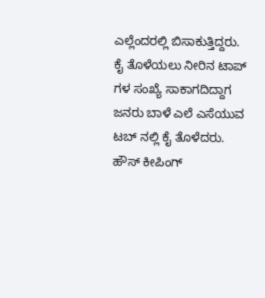ಎಲ್ಲೆಂದರಲ್ಲಿ ಬಿಸಾಕುತ್ತಿದ್ದರು.
ಕೈ ತೊಳೆಯಲು ನೀರಿನ ಟಾಪ್ ಗಳ ಸಂಖ್ಯೆ ಸಾಕಾಗದಿದ್ದಾಗ ಜನರು ಬಾಳೆ ಎಲೆ ಎಸೆಯುವ ಟಬ್ ನಲ್ಲಿ ಕೈ ತೊಳೆದರು. ಹೌಸ್ ಕೀಪಿಂಗ್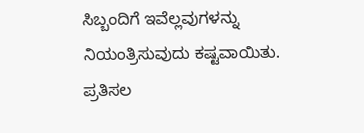ಸಿಬ್ಬಂದಿಗೆ ಇವೆಲ್ಲವುಗಳನ್ನು ನಿಯಂತ್ರಿಸುವುದು ಕಷ್ಟವಾಯಿತು.
ಪ್ರತಿಸಲ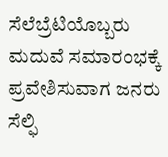ಸೆಲೆಬ್ರೆಟಿಯೊಬ್ಬರು ಮದುವೆ ಸಮಾರಂಭಕ್ಕೆ ಪ್ರವೇಶಿಸುವಾಗ ಜನರು ಸೆಲ್ಫಿ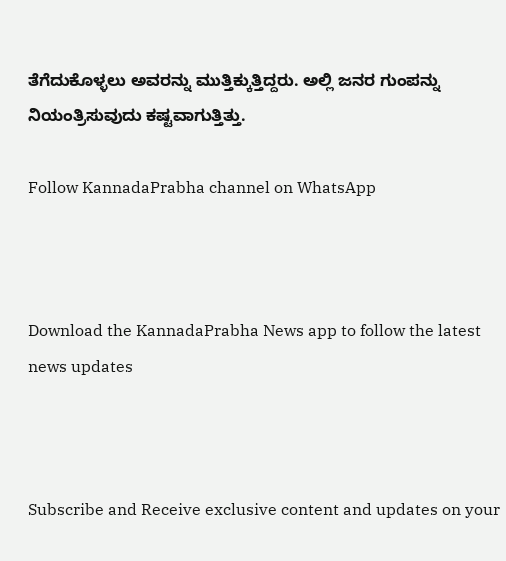ತೆಗೆದುಕೊಳ್ಳಲು ಅವರನ್ನು ಮುತ್ತಿಕ್ಕುತ್ತಿದ್ದರು. ಅಲ್ಲಿ ಜನರ ಗುಂಪನ್ನು ನಿಯಂತ್ರಿಸುವುದು ಕಷ್ಟವಾಗುತ್ತಿತ್ತು.

Follow KannadaPrabha channel on WhatsApp



Download the KannadaPrabha News app to follow the latest news updates



Subscribe and Receive exclusive content and updates on your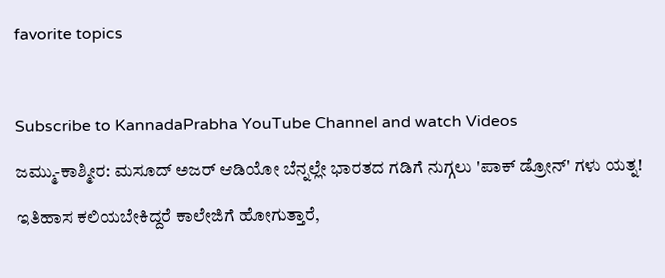favorite topics



Subscribe to KannadaPrabha YouTube Channel and watch Videos

ಜಮ್ಮು-ಕಾಶ್ಮೀರ: ಮಸೂದ್ ಅಜರ್ ಆಡಿಯೋ ಬೆನ್ನಲ್ಲೇ ಭಾರತದ ಗಡಿಗೆ ನುಗ್ಗಲು 'ಪಾಕ್ ಡ್ರೋನ್' ಗಳು ಯತ್ನ!

ಇತಿಹಾಸ ಕಲಿಯಬೇಕಿದ್ದರೆ ಕಾಲೇಜಿಗೆ ಹೋಗುತ್ತಾರೆ,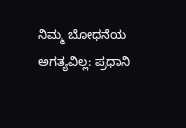ನಿಮ್ಮ ಬೋಧನೆಯ ಅಗತ್ಯವಿಲ್ಲ: ಪ್ರಧಾನಿ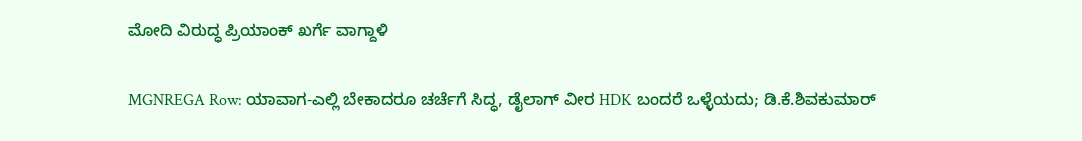ಮೋದಿ ವಿರುದ್ಧ ಪ್ರಿಯಾಂಕ್ ಖರ್ಗೆ ವಾಗ್ದಾಳಿ

MGNREGA Row: ಯಾವಾಗ-ಎಲ್ಲಿ ಬೇಕಾದರೂ ಚರ್ಚೆಗೆ ಸಿದ್ಧ, ಡೈಲಾಗ್‌ ವೀರ HDK ಬಂದರೆ ಒಳ್ಳೆಯದು; ಡಿ.ಕೆ.ಶಿವಕುಮಾರ್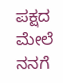ಪಕ್ಷದ ಮೇಲೆ ನನಗೆ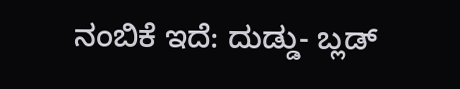ನಂಬಿಕೆ ಇದೆ: ದುಡ್ಡು- ಬ್ಲಡ್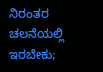ನಿರಂತರ ಚಲನೆಯಲ್ಲಿ ಇರಬೇಕು;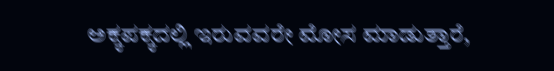ಅಕ್ಕಪಕ್ಕದಲ್ಲಿ ಇರುವವರೇ ಮೋಸ ಮಾಡುತ್ತಾರೆ,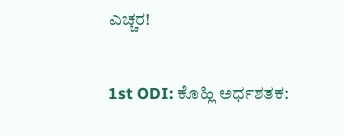ಎಚ್ಚರ!

1st ODI: ಕೊಹ್ಲಿ ಅರ್ಧಶತಕ: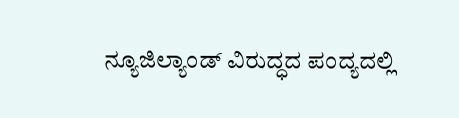ನ್ಯೂಜಿಲ್ಯಾಂಡ್ ವಿರುದ್ಧದ ಪಂದ್ಯದಲ್ಲಿ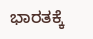ಭಾರತಕ್ಕೆ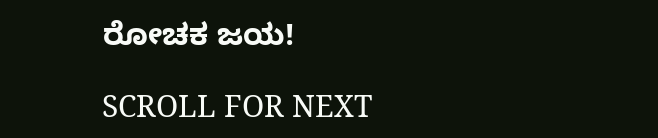ರೋಚಕ ಜಯ!

SCROLL FOR NEXT